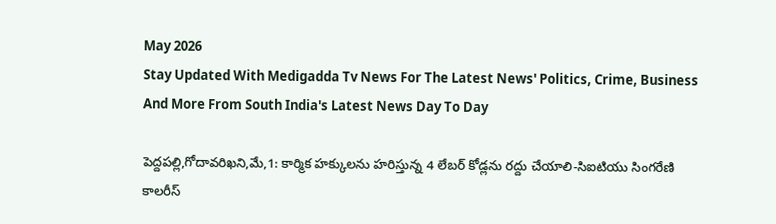May 2026
Stay Updated With Medigadda Tv News For The Latest News' Politics, Crime, Business And More From South India's Latest News Day To Day

పెద్దపల్లి,గోదావరిఖని,మే,1: కార్మిక హక్కులను హరిస్తున్న 4 లేబర్ కోడ్లను రద్దు చేయాలి-సిఐటియు సింగరేణి కాలరీస్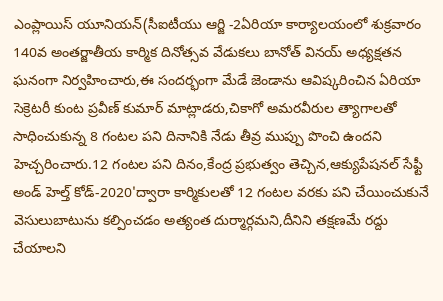ఎంప్లాయిస్ యూనియన్(సీఐటీయు ఆర్జి -2ఏరియా కార్యాలయంలో శుక్రవారం 140వ అంతర్జాతీయ కార్మిక దినోత్సవ వేడుకలు బానోత్ వినయ్ అధ్యక్షతన ఘనంగా నిర్వహించారు,ఈ సందర్భంగా మేడే జెండాను ఆవిష్కరించిన ఏరియా సెక్రెటరీ కుంట ప్రవీణ్ కుమార్ మాట్లాడరు,చికాగో అమరవీరుల త్యాగాలతో సాధించుకున్న 8 గంటల పని దినానికి నేడు తీవ్ర ముప్పు పొంచి ఉందని హెచ్చరించారు.12 గంటల పని దినం,కేంద్ర ప్రభుత్వం తెచ్చిన,ఆక్యుపేషనల్ సేఫ్టీ అండ్ హెల్త్ కోడ్-2020'ద్వారా కార్మికులతో 12 గంటల వరకు పని చేయించుకునే వెసులుబాటును కల్పించడం అత్యంత దుర్మార్గమని,దీనిని తక్షణమే రద్దు చేయాలని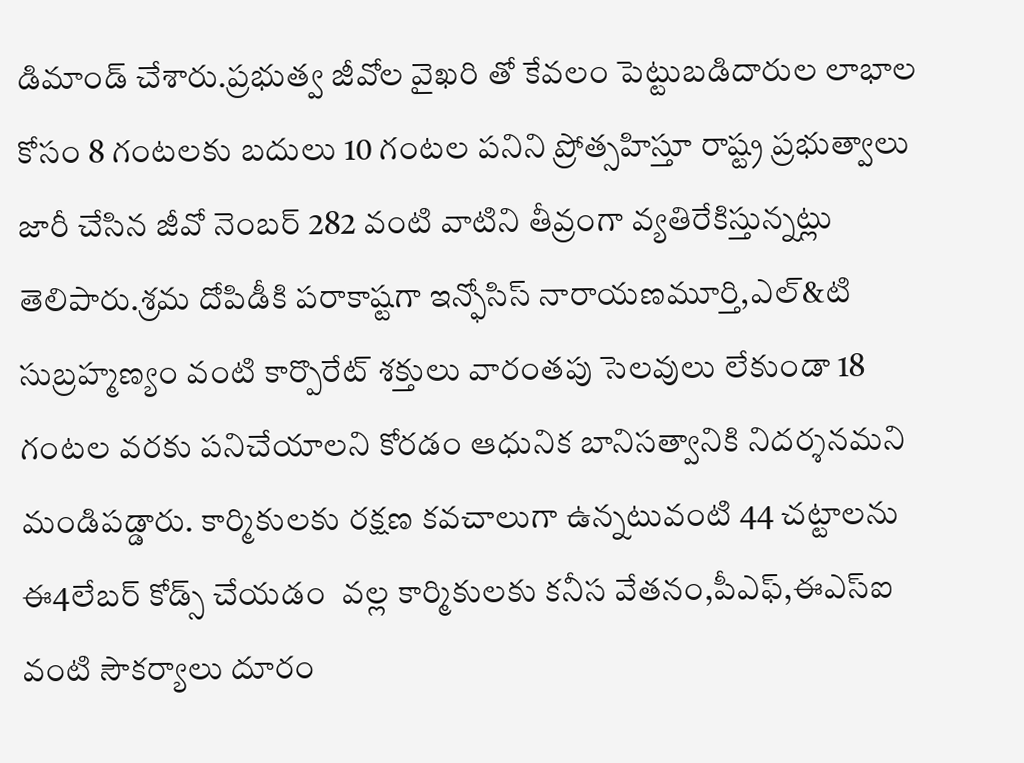డిమాండ్ చేశారు.ప్రభుత్వ జీవోల వైఖరి తో కేవలం పెట్టుబడిదారుల లాభాల కోసం 8 గంటలకు బదులు 10 గంటల పనిని ప్రోత్సహిస్తూ రాష్ట్ర ప్రభుత్వాలు జారీ చేసిన జీవో నెంబర్ 282 వంటి వాటిని తీవ్రంగా వ్యతిరేకిస్తున్నట్లు తెలిపారు.శ్రమ దోపిడీకి పరాకాష్టగా ఇన్ఫోసిస్ నారాయణమూర్తి,ఎల్&టి సుబ్రహ్మణ్యం వంటి కార్పొరేట్ శక్తులు వారంతపు సెలవులు లేకుండా 18 గంటల వరకు పనిచేయాలని కోరడం ఆధునిక బానిసత్వానికి నిదర్శనమని మండిపడ్డారు. కార్మికులకు రక్షణ కవచాలుగా ఉన్నటువంటి 44 చట్టాలను ఈ4లేబర్ కోడ్స్ చేయడం  వల్ల కార్మికులకు కనీస వేతనం,పీఎఫ్,ఈఎస్ఐ వంటి సౌకర్యాలు దూరం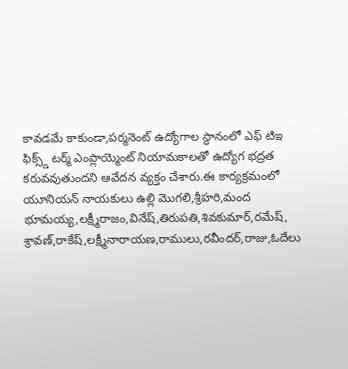కావడమే కాకుండా,పర్మనెంట్ ఉద్యోగాల స్థానంలో ఎఫ్ టిఇ ఫిక్స్డ్ టర్మ్ ఎంప్లాయ్మెంట్ నియామకాలతో ఉద్యోగ భద్రత కరువవుతుందని ఆవేదన వ్యక్తం చేశారు.ఈ కార్యక్రమంలో యూనియన్ నాయకులు ఉల్లి మొగలి,శ్రీహరి,మంద భూమయ్య,లక్ష్మీరాజం,వినేష్,తిరుపతి,శివకుమార్,రమేష్, శ్రావణ్,రాకేష్,లక్ష్మీనారాయణ,రాములు,రవీందర్,రాజు,ఓదేలు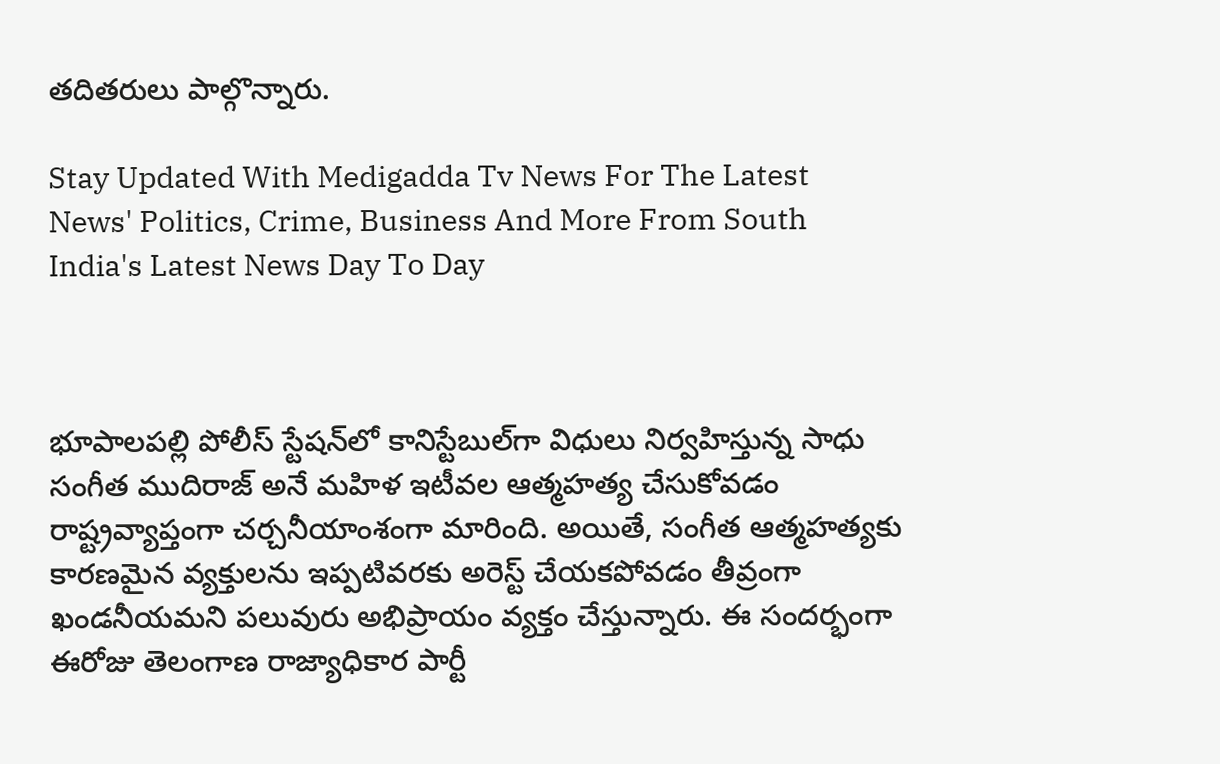తదితరులు పాల్గొన్నారు.

Stay Updated With Medigadda Tv News For The Latest News' Politics, Crime, Business And More From South India's Latest News Day To Day



భూపాలపల్లి పోలీస్ స్టేషన్‌లో కానిస్టేబుల్‌గా విధులు నిర్వహిస్తున్న సాధు సంగీత ముదిరాజ్ అనే మహిళ ఇటీవల ఆత్మహత్య చేసుకోవడం రాష్ట్రవ్యాప్తంగా చర్చనీయాంశంగా మారింది. అయితే, సంగీత ఆత్మహత్యకు కారణమైన వ్యక్తులను ఇప్పటివరకు అరెస్ట్ చేయకపోవడం తీవ్రంగా ఖండనీయమని పలువురు అభిప్రాయం వ్యక్తం చేస్తున్నారు. ఈ సందర్భంగా ఈరోజు తెలంగాణ రాజ్యాధికార పార్టీ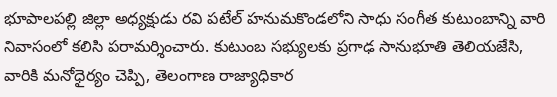భూపాలపల్లి జిల్లా అధ్యక్షుడు రవి పటేల్ హనుమకొండలోని సాధు సంగీత కుటుంబాన్ని వారి నివాసంలో కలిసి పరామర్శించారు. కుటుంబ సభ్యులకు ప్రగాఢ సానుభూతి తెలియజేసి, వారికి మనోధైర్యం చెప్పి, తెలంగాణ రాజ్యాధికార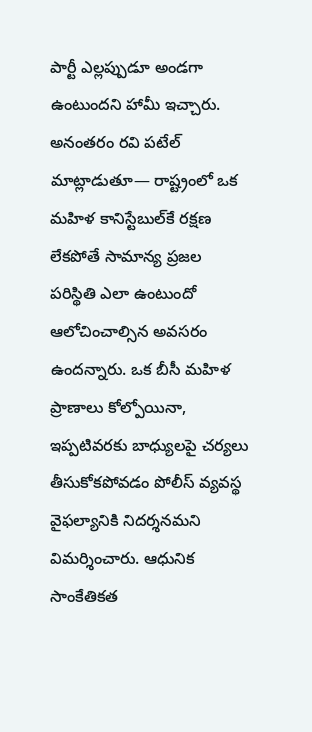పార్టీ ఎల్లప్పుడూ అండగా ఉంటుందని హామీ ఇచ్చారు. అనంతరం రవి పటేల్ మాట్లాడుతూ— రాష్ట్రంలో ఒక మహిళ కానిస్టేబుల్‌కే రక్షణ లేకపోతే సామాన్య ప్రజల పరిస్థితి ఎలా ఉంటుందో ఆలోచించాల్సిన అవసరం ఉందన్నారు. ఒక బీసీ మహిళ ప్రాణాలు కోల్పోయినా, ఇప్పటివరకు బాధ్యులపై చర్యలు తీసుకోకపోవడం పోలీస్ వ్యవస్థ వైఫల్యానికి నిదర్శనమని విమర్శించారు. ఆధునిక సాంకేతికత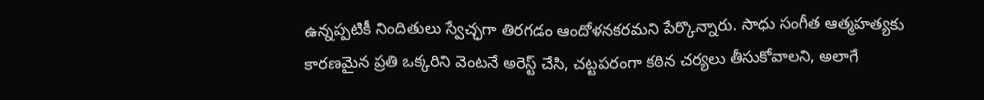ఉన్నప్పటికీ నిందితులు స్వేచ్ఛగా తిరగడం ఆందోళనకరమని పేర్కొన్నారు. సాధు సంగీత ఆత్మహత్యకు కారణమైన ప్రతి ఒక్కరిని వెంటనే అరెస్ట్ చేసి, చట్టపరంగా కఠిన చర్యలు తీసుకోవాలని, అలాగే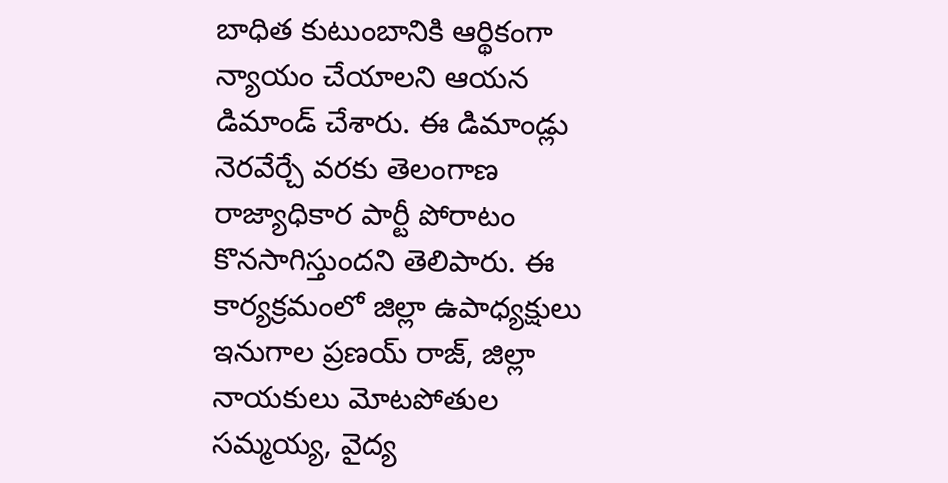బాధిత కుటుంబానికి ఆర్థికంగా న్యాయం చేయాలని ఆయన డిమాండ్ చేశారు. ఈ డిమాండ్లు నెరవేర్చే వరకు తెలంగాణ రాజ్యాధికార పార్టీ పోరాటం కొనసాగిస్తుందని తెలిపారు. ఈ కార్యక్రమంలో జిల్లా ఉపాధ్యక్షులు ఇనుగాల ప్రణయ్ రాజ్, జిల్లా నాయకులు మోటపోతుల సమ్మయ్య, వైద్య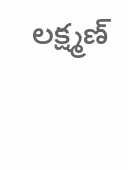లక్ష్మణ్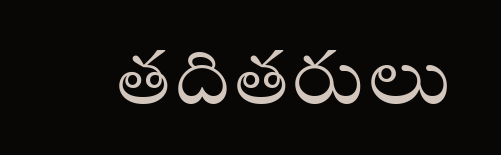తదితరులు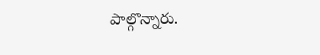పాల్గొన్నారు.